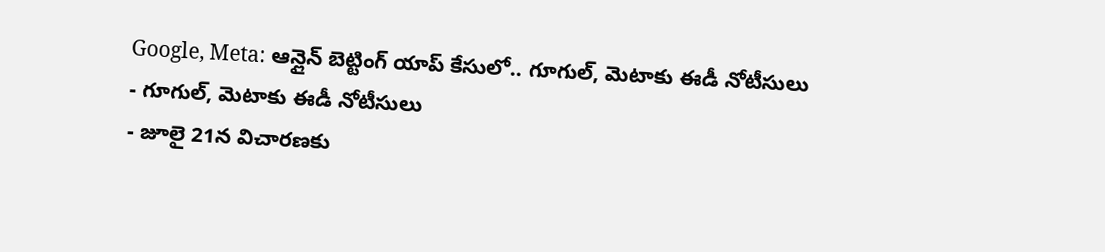Google, Meta: ఆన్లైన్ బెట్టింగ్ యాప్ కేసులో.. గూగుల్, మెటాకు ఈడీ నోటీసులు
- గూగుల్, మెటాకు ఈడీ నోటీసులు
- జూలై 21న విచారణకు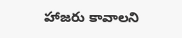హాజరు కావాలని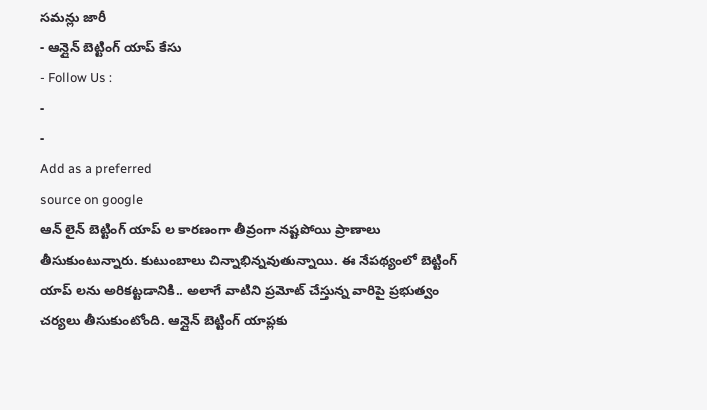సమన్లు జారీ
- ఆన్లైన్ బెట్టింగ్ యాప్ కేసు
- Follow Us :
-
-
Add as a preferred
source on google
ఆన్ లైన్ బెట్టింగ్ యాప్ ల కారణంగా తీవ్రంగా నష్టపోయి ప్రాణాలు తీసుకుంటున్నారు. కుటుంబాలు చిన్నాభిన్నవుతున్నాయి. ఈ నేపథ్యంలో బెట్టింగ్ యాప్ లను అరికట్టడానికి.. అలాగే వాటిని ప్రమోట్ చేస్తున్న వారిపై ప్రభుత్వం చర్యలు తీసుకుంటోంది. ఆన్లైన్ బెట్టింగ్ యాప్లకు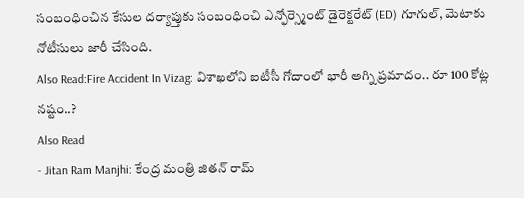సంబంధించిన కేసుల దర్యాప్తుకు సంబంధించి ఎన్ఫోర్స్మెంట్ డైరెక్టరేట్ (ED) గూగుల్, మెటాకు నోటీసులు జారీ చేసింది.
Also Read:Fire Accident In Vizag: విశాఖలోని ఐటీసీ గోదాంలో భారీ అగ్ని ప్రమాదం.. రూ 100 కోట్ల నష్టం..?
Also Read
- Jitan Ram Manjhi: కేంద్ర మంత్రి జితన్ రామ్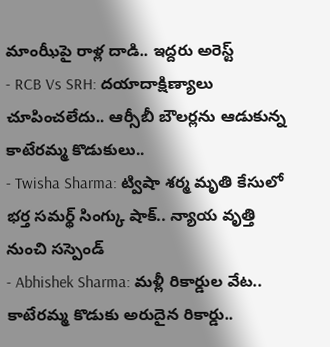మాంఝీపై రాళ్ల దాడి.. ఇద్దరు అరెస్ట్
- RCB Vs SRH: దయాదాక్షిణ్యాలు చూపించలేదు.. ఆర్సీబీ బౌలర్లను ఆడుకున్న కాటేరమ్మ కొడుకులు..
- Twisha Sharma: ట్విషా శర్మ మృతి కేసులో భర్త సమర్థ్ సింగ్కు షాక్.. న్యాయ వృత్తి నుంచి సస్పెండ్
- Abhishek Sharma: మళ్లీ రికార్డుల వేట.. కాటేరమ్మ కొడుకు అరుదైన రికార్డు..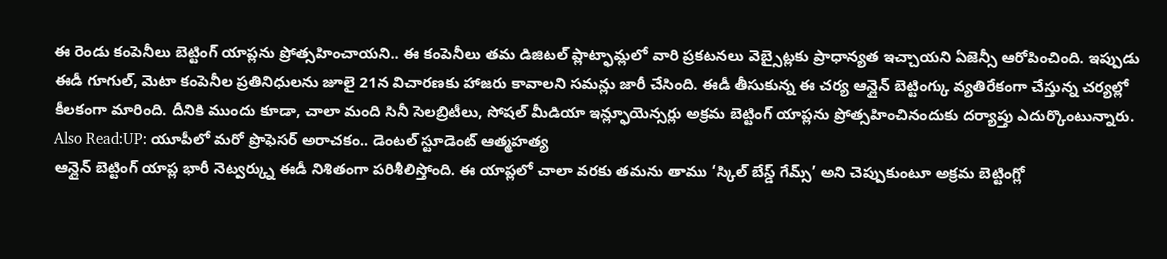ఈ రెండు కంపెనీలు బెట్టింగ్ యాప్లను ప్రోత్సహించాయని.. ఈ కంపెనీలు తమ డిజిటల్ ప్లాట్ఫామ్లలో వారి ప్రకటనలు వెబ్సైట్లకు ప్రాధాన్యత ఇచ్చాయని ఏజెన్సీ ఆరోపించింది. ఇప్పుడు ఈడీ గూగుల్, మెటా కంపెనీల ప్రతినిధులను జూలై 21న విచారణకు హాజరు కావాలని సమన్లు జారీ చేసింది. ఈడీ తీసుకున్న ఈ చర్య ఆన్లైన్ బెట్టింగ్కు వ్యతిరేకంగా చేస్తున్న చర్యల్లో కీలకంగా మారింది. దీనికి ముందు కూడా, చాలా మంది సినీ సెలబ్రిటీలు, సోషల్ మీడియా ఇన్ల్ఫూయెన్సర్లు అక్రమ బెట్టింగ్ యాప్లను ప్రోత్సహించినందుకు దర్యాప్తు ఎదుర్కొంటున్నారు.
Also Read:UP: యూపీలో మరో ప్రొఫెసర్ అరాచకం.. డెంటల్ స్టూడెంట్ ఆత్మహత్య
ఆన్లైన్ బెట్టింగ్ యాప్ల భారీ నెట్వర్క్ను ఈడీ నిశితంగా పరిశీలిస్తోంది. ఈ యాప్లలో చాలా వరకు తమను తాము ‘స్కిల్ బేస్డ్ గేమ్స్’ అని చెప్పుకుంటూ అక్రమ బెట్టింగ్లో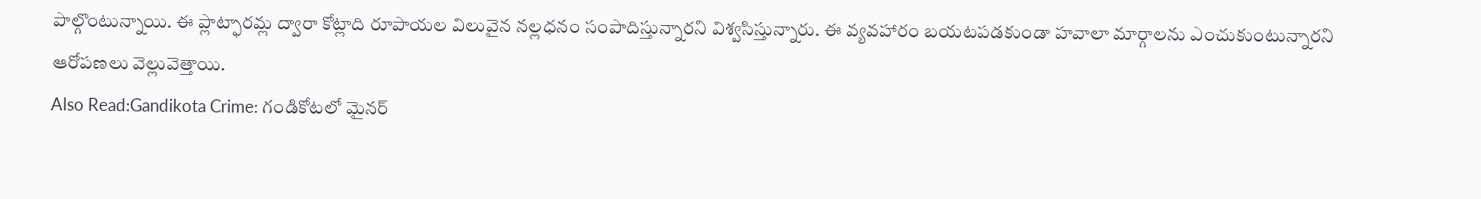పాల్గొంటున్నాయి. ఈ ప్లాట్ఫారమ్ల ద్వారా కోట్లాది రూపాయల విలువైన నల్లధనం సంపాదిస్తున్నారని విశ్వసిస్తున్నారు. ఈ వ్యవహారం బయటపడకుండా హవాలా మార్గాలను ఎంచుకుంటున్నారని ఆరోపణలు వెల్లువెత్తాయి.
Also Read:Gandikota Crime: గండికోటలో మైనర్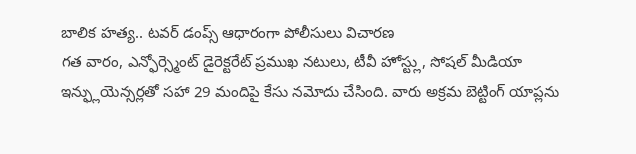బాలిక హత్య.. టవర్ డంప్స్ ఆధారంగా పోలీసులు విచారణ
గత వారం, ఎన్ఫోర్స్మెంట్ డైరెక్టరేట్ ప్రముఖ నటులు, టీవీ హోస్ట్లు, సోషల్ మీడియా ఇన్ఫ్లుయెన్సర్లతో సహా 29 మందిపై కేసు నమోదు చేసింది. వారు అక్రమ బెట్టింగ్ యాప్లను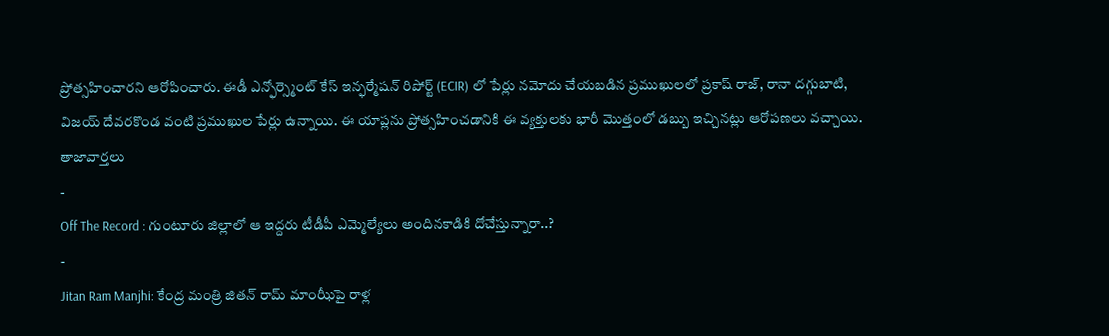ప్రోత్సహించారని ఆరోపించారు. ఈడీ ఎన్ఫోర్స్మెంట్ కేస్ ఇన్ఫర్మేషన్ రిపోర్ట్ (ECIR) లో పేర్లు నమోదు చేయబడిన ప్రముఖులలో ప్రకాష్ రాజ్, రానా దగ్గుబాటి, విజయ్ దేవరకొండ వంటి ప్రముఖుల పేర్లు ఉన్నాయి. ఈ యాప్లను ప్రోత్సహించడానికి ఈ వ్యక్తులకు భారీ మొత్తంలో డబ్బు ఇచ్చినట్లు ఆరోపణలు వచ్చాయి.
తాజావార్తలు
-
Off The Record : గుంటూరు జిల్లాలో ఆ ఇద్దరు టీడీపీ ఎమ్మెల్యేలు అందినకాడికి దోచేస్తున్నారా..?
-
Jitan Ram Manjhi: కేంద్ర మంత్రి జితన్ రామ్ మాంఝీపై రాళ్ల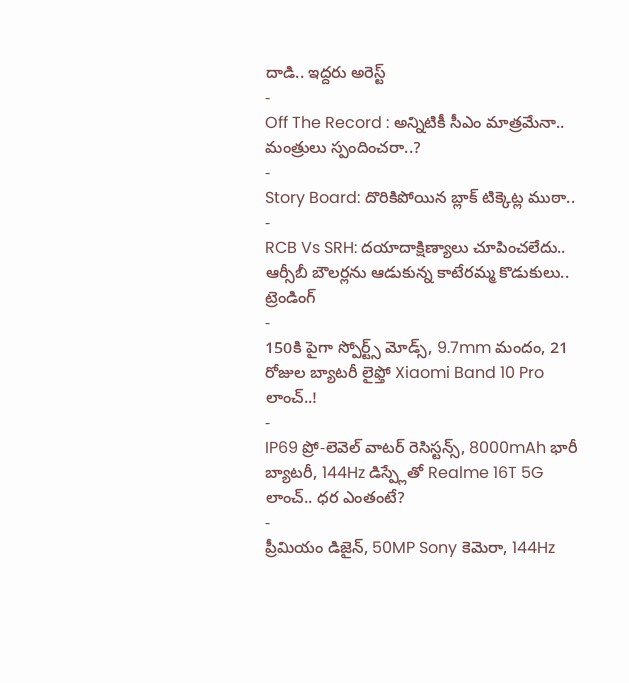దాడి.. ఇద్దరు అరెస్ట్
-
Off The Record : అన్నిటికీ సీఎం మాత్రమేనా.. మంత్రులు స్పందించరా..?
-
Story Board: దొరికిపోయిన బ్లాక్ టిక్కెట్ల ముఠా..
-
RCB Vs SRH: దయాదాక్షిణ్యాలు చూపించలేదు.. ఆర్సీబీ బౌలర్లను ఆడుకున్న కాటేరమ్మ కొడుకులు..
ట్రెండింగ్
-
150కి పైగా స్పోర్ట్స్ మోడ్స్, 9.7mm మందం, 21 రోజుల బ్యాటరీ లైఫ్తో Xiaomi Band 10 Pro లాంచ్..!
-
IP69 ప్రో-లెవెల్ వాటర్ రెసిస్టన్స్, 8000mAh భారీ బ్యాటరీ, 144Hz డిస్ప్లేతో Realme 16T 5G లాంచ్.. ధర ఎంతంటే?
-
ప్రీమియం డిజైన్, 50MP Sony కెమెరా, 144Hz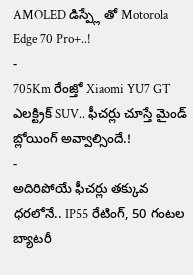AMOLED డిస్ప్లే తో Motorola Edge 70 Pro+..!
-
705Km రేంజ్తో Xiaomi YU7 GT ఎలక్ట్రిక్ SUV.. ఫీచర్లు చూస్తే మైండ్ బ్లోయింగ్ అవ్వాల్సిందే.!
-
అదిరిపోయే ఫీచర్లు తక్కువ ధరలోనే.. IP55 రేటింగ్, 50 గంటల బ్యాటరీ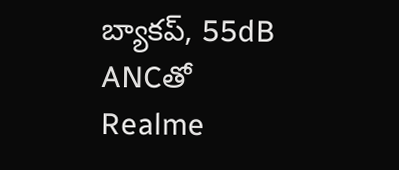బ్యాకప్, 55dB ANCతో Realme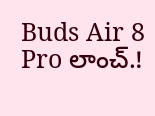Buds Air 8 Pro లాంచ్.!